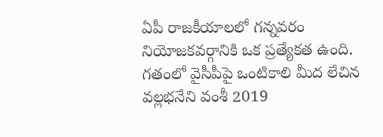ఏపీ రాజకీయాలలో గన్నవరం నియోజకవర్గానికి ఒక ప్రత్యేకత ఉంది. గతంలో వైసీపీపై ఒంటికాలి మీద లేచిన వల్లభనేని వంశీ 2019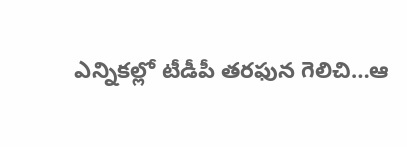ఎన్నికల్లో టీడీపీ తరఫున గెలిచి…ఆ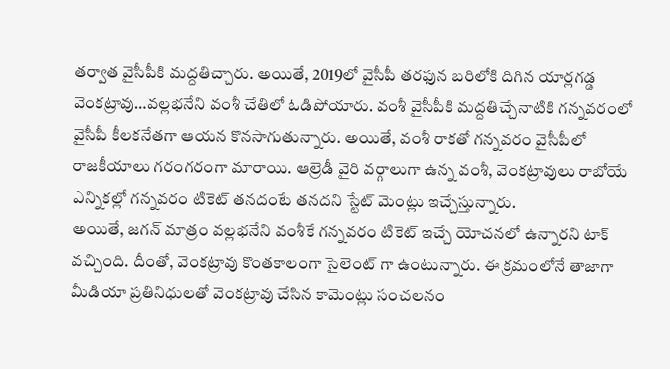తర్వాత వైసీపీకి మద్దతిచ్చారు. అయితే, 2019లో వైసీపీ తరఫున బరిలోకి దిగిన యార్లగడ్డ వెంకట్రావు…వల్లభనేని వంశీ చేతిలో ఓడిపోయారు. వంశీ వైసీపీకి మద్దతిచ్చేనాటికి గన్నవరంలో వైసీపీ కీలకనేతగా ఆయన కొనసాగుతున్నారు. అయితే, వంశీ రాకతో గన్నవరం వైసీపీలో రాజకీయాలు గరంగరంగా మారాయి. ఆల్రెడీ వైరి వర్గాలుగా ఉన్న వంశీ, వెంకట్రావులు రాబోయే ఎన్నికల్లో గన్నవరం టికెట్ తనదంటే తనదని స్టేట్ మెంట్లు ఇచ్చేస్తున్నారు.
అయితే, జగన్ మాత్రం వల్లభనేని వంశీకే గన్నవరం టికెట్ ఇచ్చే యోచనలో ఉన్నారని టాక్ వచ్చింది. దీంతో, వెంకట్రావు కొంతకాలంగా సైలెంట్ గా ఉంటున్నారు. ఈ క్రమంలోనే తాజాగా మీడియా ప్రతినిధులతో వెంకట్రావు చేసిన కామెంట్లు సంచలనం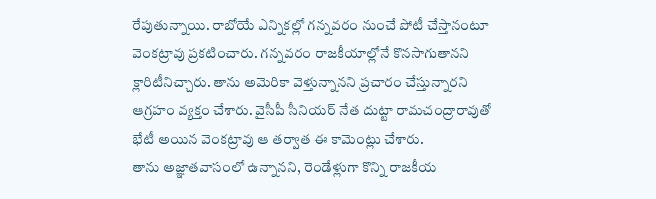రేపుతున్నాయి. రాబోయే ఎన్నికల్లో గన్నవరం నుంచే పోటీ చేస్తానంటూ వెంకట్రావు ప్రకటించారు. గన్నవరం రాజకీయాల్లోనే కొనసాగుతానని క్లారిటీనిచ్చారు. తాను అమెరికా వెళ్తున్నానని ప్రచారం చేస్తున్నారని ఆగ్రహం వ్యక్తం చేశారు. వైసీపీ సీనియర్ నేత దుట్టా రామచంద్రారావుతో భేటీ అయిన వెంకట్రావు ఆ తర్వాత ఈ కామెంట్లు చేశారు.
తాను అజ్ఞాతవాసంలో ఉన్నానని, రెండేళ్లుగా కొన్ని రాజకీయ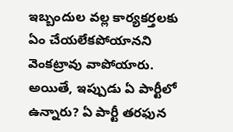ఇబ్బందుల వల్ల కార్యకర్తలకు ఏం చేయలేకపోయానని వెంకట్రావు వాపోయారు. అయితే, ఇప్పుడు ఏ పార్టీలో ఉన్నారు? ఏ పార్టీ తరఫున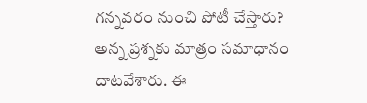గన్నవరం నుంచి పోటీ చేస్తారు? అన్న ప్రశ్నకు మాత్రం సమాధానం దాటవేశారు. ఈ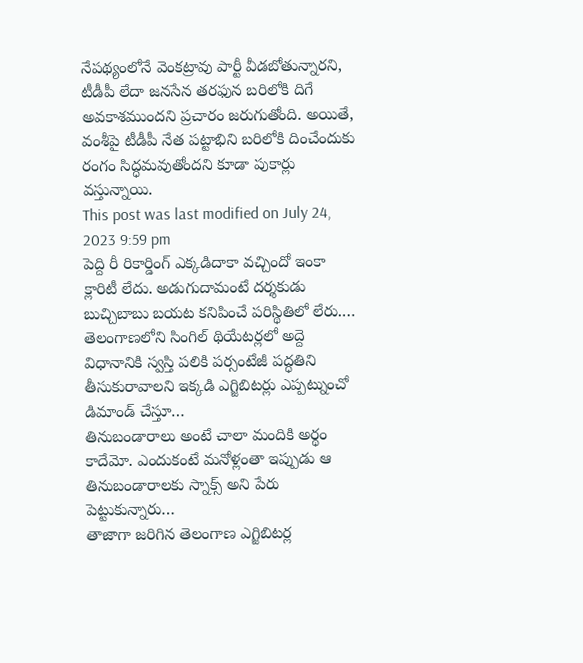నేపథ్యంలోనే వెంకట్రావు పార్టీ వీడబోతున్నారని, టీడీపీ లేదా జనసేన తరఫున బరిలోకి దిగే అవకాశముందని ప్రచారం జరుగుతోంది. అయితే, వంశీపై టీడీపీ నేత పట్టాభిని బరిలోకి దించేందుకు రంగం సిద్ధమవుతోందని కూడా పుకార్లు వస్తున్నాయి.
This post was last modified on July 24, 2023 9:59 pm
పెద్ది రీ రికార్డింగ్ ఎక్కడిదాకా వచ్చిందో ఇంకా క్లారిటీ లేదు. అడుగుదామంటే దర్శకుడు బుచ్చిబాబు బయట కనిపించే పరిస్థితిలో లేరు.…
తెలంగాణలోని సింగిల్ థియేటర్లలో అద్దె విధానానికి స్వస్తి పలికి పర్సంటేజీ పద్ధతిని తీసుకురావాలని ఇక్కడి ఎగ్జిబిటర్లు ఎప్పట్నుంచో డిమాండ్ చేస్తూ…
తినుబండారాలు అంటే చాలా మందికి అర్థం కాదేమో. ఎందుకంటే మనోళ్లంతా ఇప్పుడు ఆ తినుబండారాలకు స్నాక్స్ అని పేరు పెట్టుకున్నారు…
తాజాగా జరిగిన తెలంగాణ ఎగ్జిబిటర్ల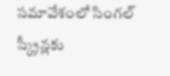సమావేశంలో సింగల్ స్క్రీన్లకు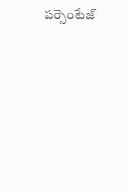పర్సెంటేజ్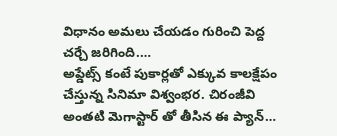విధానం అమలు చేయడం గురించి పెద్ద చర్చే జరిగింది.…
అప్డేట్స్ కంటే పుకార్లతో ఎక్కువ కాలక్షేపం చేస్తున్న సినిమా విశ్వంభర. చిరంజీవి అంతటి మెగాస్టార్ తో తీసిన ఈ ప్యాన్…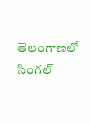తెలంగాణలో సింగల్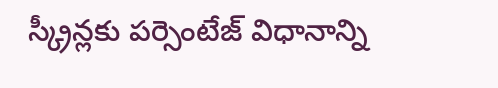స్క్రీన్లకు పర్సెంటేజ్ విధానాన్ని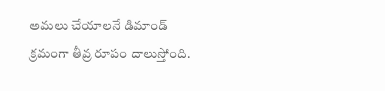అమలు చేయాలనే డిమాండ్ క్రమంగా తీవ్ర రూపం దాలుస్తోంది.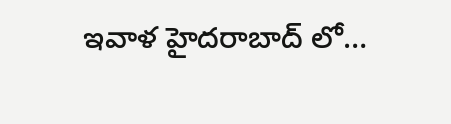ఇవాళ హైదరాబాద్ లో…